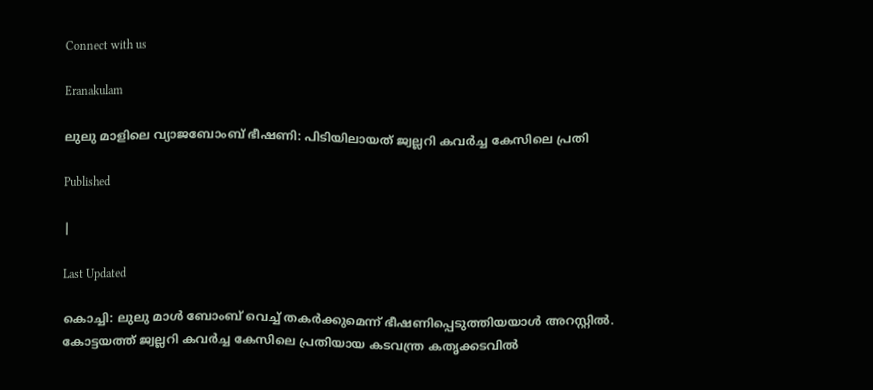Connect with us

Eranakulam

ലുലു മാളിലെ വ്യാജബോംബ് ഭീഷണി: പിടിയിലായത് ജ്വല്ലറി കവര്‍ച്ച കേസിലെ പ്രതി

Published

|

Last Updated

കൊച്ചി: ലുലു മാള്‍ ബോംബ് വെച്ച് തകര്‍ക്കുമെന്ന് ഭീഷണിപ്പെടുത്തിയയാള്‍ അറസ്റ്റില്‍. കോട്ടയത്ത് ജ്വല്ലറി കവര്‍ച്ച കേസിലെ പ്രതിയായ കടവന്ത്ര കതൃക്കടവില്‍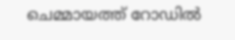ചെമ്മായത്ത് റോഡില്‍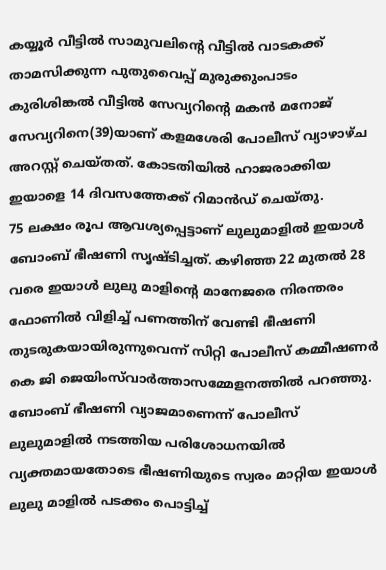കയ്യൂര്‍ വീട്ടില്‍ സാമുവലിന്റെ വീട്ടില്‍ വാടകക്ക് താമസിക്കുന്ന പുതുവൈപ്പ് മുരുക്കുംപാടം കുരിശിങ്കല്‍ വീട്ടില്‍ സേവ്യറിന്റെ മകന്‍ മനോജ് സേവ്യറിനെ(39)യാണ് കളമശേരി പോലീസ് വ്യാഴാഴ്ച അറസ്റ്റ് ചെയ്തത്. കോടതിയില്‍ ഹാജരാക്കിയ ഇയാളെ 14 ദിവസത്തേക്ക് റിമാന്‍ഡ് ചെയ്തു.
75 ലക്ഷം രൂപ ആവശ്യപ്പെട്ടാണ് ലുലുമാളില്‍ ഇയാള്‍ ബോംബ് ഭീഷണി സൃഷ്ടിച്ചത്. കഴിഞ്ഞ 22 മുതല്‍ 28 വരെ ഇയാള്‍ ലുലു മാളിന്റെ മാനേജരെ നിരന്തരം ഫോണില്‍ വിളിച്ച് പണത്തിന് വേണ്ടി ഭീഷണി തുടരുകയായിരുന്നുവെന്ന് സിറ്റി പോലീസ് കമ്മീഷണര്‍ കെ ജി ജെയിംസ്‌വാര്‍ത്താസമ്മേളനത്തില്‍ പറഞ്ഞു. ബോംബ് ഭീഷണി വ്യാജമാണെന്ന് പോലീസ് ലുലുമാളില്‍ നടത്തിയ പരിശോധനയില്‍ വ്യക്തമായതോടെ ഭീഷണിയുടെ സ്വരം മാറ്റിയ ഇയാള്‍ ലുലു മാളില്‍ പടക്കം പൊട്ടിച്ച്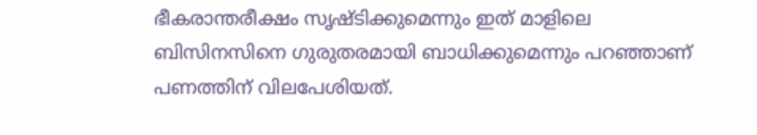ഭീകരാന്തരീക്ഷം സൃഷ്ടിക്കുമെന്നും ഇത് മാളിലെ ബിസിനസിനെ ഗുരുതരമായി ബാധിക്കുമെന്നും പറഞ്ഞാണ് പണത്തിന് വിലപേശിയത്.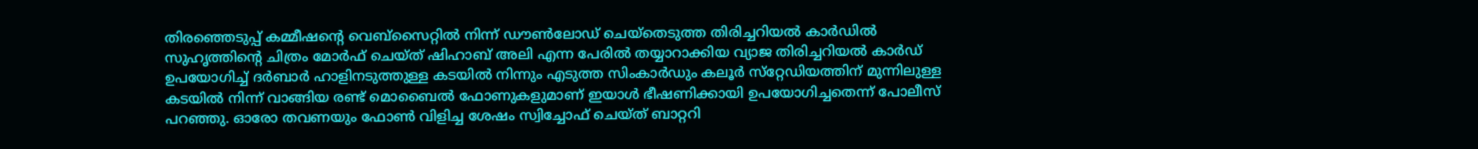തിരഞ്ഞെടുപ്പ് കമ്മീഷന്റെ വെബ്‌സൈറ്റില്‍ നിന്ന് ഡൗണ്‍ലോഡ് ചെയ്‌തെടുത്ത തിരിച്ചറിയല്‍ കാര്‍ഡില്‍ സുഹൃത്തിന്റെ ചിത്രം മോര്‍ഫ് ചെയ്ത് ഷിഹാബ് അലി എന്ന പേരില്‍ തയ്യാറാക്കിയ വ്യാജ തിരിച്ചറിയല്‍ കാര്‍ഡ് ഉപയോഗിച്ച് ദര്‍ബാര്‍ ഹാളിനടുത്തുള്ള കടയില്‍ നിന്നും എടുത്ത സിംകാര്‍ഡും കലൂര്‍ സ്‌റ്റേഡിയത്തിന് മുന്നിലുള്ള കടയില്‍ നിന്ന് വാങ്ങിയ രണ്ട് മൊബൈല്‍ ഫോണുകളുമാണ് ഇയാള്‍ ഭീഷണിക്കായി ഉപയോഗിച്ചതെന്ന് പോലീസ് പറഞ്ഞു. ഓരോ തവണയും ഫോണ്‍ വിളിച്ച ശേഷം സ്വിച്ചോഫ് ചെയ്ത് ബാറ്ററി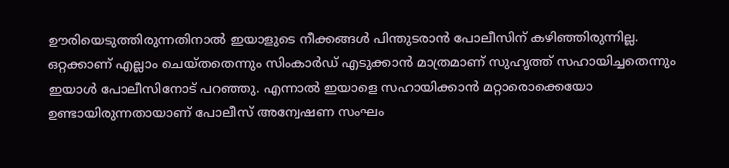ഊരിയെടുത്തിരുന്നതിനാല്‍ ഇയാളുടെ നീക്കങ്ങള്‍ പിന്തുടരാന്‍ പോലീസിന് കഴിഞ്ഞിരുന്നില്ല.
ഒറ്റക്കാണ് എല്ലാം ചെയ്തതെന്നും സിംകാര്‍ഡ് എടുക്കാന്‍ മാത്രമാണ് സുഹൃത്ത് സഹായിച്ചതെന്നും ഇയാള്‍ പോലീസിനോട് പറഞ്ഞു. എന്നാല്‍ ഇയാളെ സഹായിക്കാന്‍ മറ്റാരൊക്കെയോ ഉണ്ടായിരുന്നതായാണ് പോലീസ് അന്വേഷണ സംഘം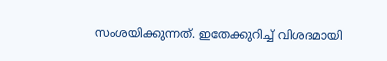സംശയിക്കുന്നത്. ഇതേക്കുറിച്ച് വിശദമായി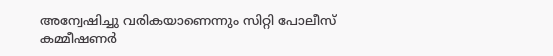അന്വേഷിച്ചു വരികയാണെന്നും സിറ്റി പോലീസ് കമ്മീഷണര്‍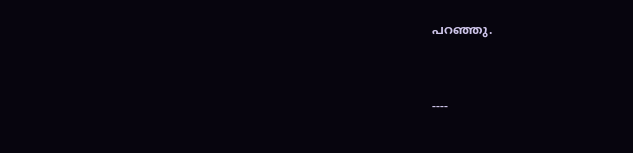പറഞ്ഞു.



----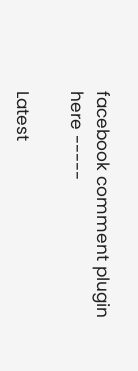facebook comment plugin here -----

Latest